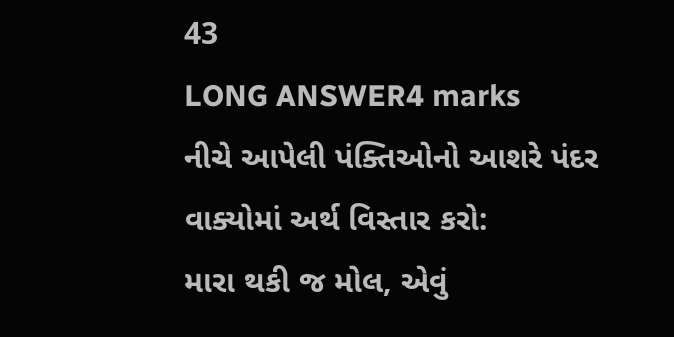43
LONG ANSWER4 marks
નીચે આપેલી પંક્તિઓનો આશરે પંદર વાક્યોમાં અર્થ વિસ્તાર કરો:
મારા થકી જ મોલ, એવું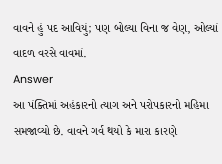વાવને હું પદ આવિયું; પણ બોલ્યા વિના જ વેણ, ઓલ્યાં વાદળ વરસે વાવમાં.
Answer
આ પંક્તિમાં અહંકારનો ત્યાગ અને પરોપકારનો મહિમા સમજાવ્યો છે. વાવને ગર્વ થયો કે મારા કારણે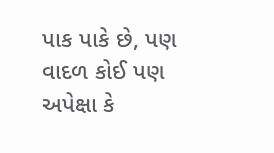પાક પાકે છે, પણ વાદળ કોઈ પણ અપેક્ષા કે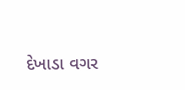દેખાડા વગર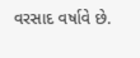વરસાદ વર્ષાવે છે.